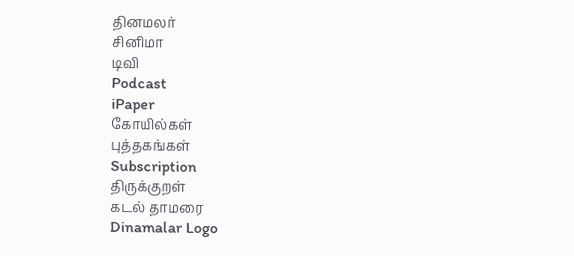தினமலர்
சினிமா
டிவி
Podcast
iPaper
கோயில்கள்
புத்தகங்கள்
Subscription
திருக்குறள்
கடல் தாமரை
Dinamalar Logo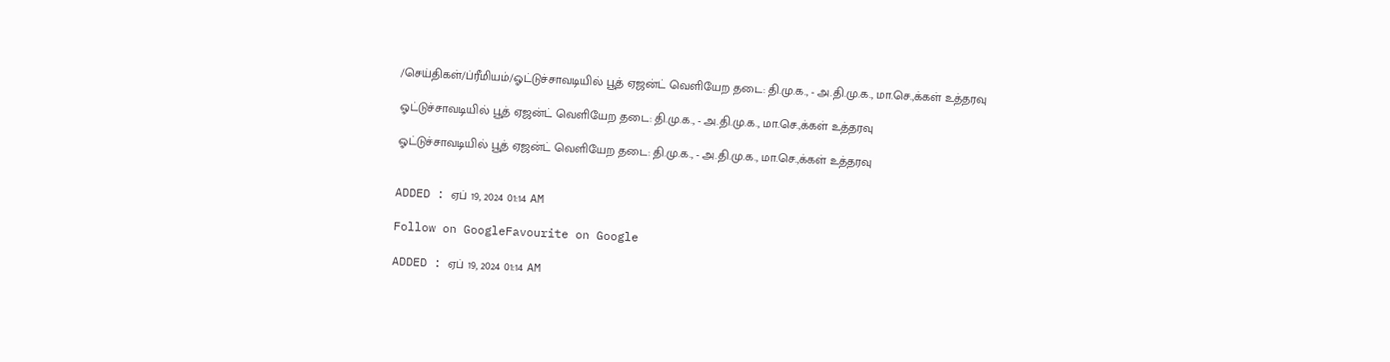/செய்திகள்/ப்ரீமியம்/ஓட்டுச்சாவடியில் பூத் ஏஜன்ட் வெளியேற தடை: தி.மு.க., - அ.தி.மு.க., மா.செ.,க்கள் உத்தரவு

ஓட்டுச்சாவடியில் பூத் ஏஜன்ட் வெளியேற தடை: தி.மு.க., - அ.தி.மு.க., மா.செ.,க்கள் உத்தரவு

ஓட்டுச்சாவடியில் பூத் ஏஜன்ட் வெளியேற தடை: தி.மு.க., - அ.தி.மு.க., மா.செ.,க்கள் உத்தரவு


ADDED : ஏப் 19, 2024 01:14 AM

Follow on GoogleFavourite on Google

ADDED : ஏப் 19, 2024 01:14 AM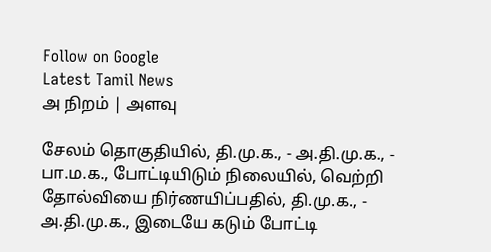Follow on Google
Latest Tamil News
அ நிறம் | அளவு

சேலம் தொகுதியில், தி.மு.க., - அ.தி.மு.க., - பா.ம.க., போட்டியிடும் நிலையில், வெற்றி தோல்வியை நிர்ணயிப்பதில், தி.மு.க., - அ.தி.மு.க., இடையே கடும் போட்டி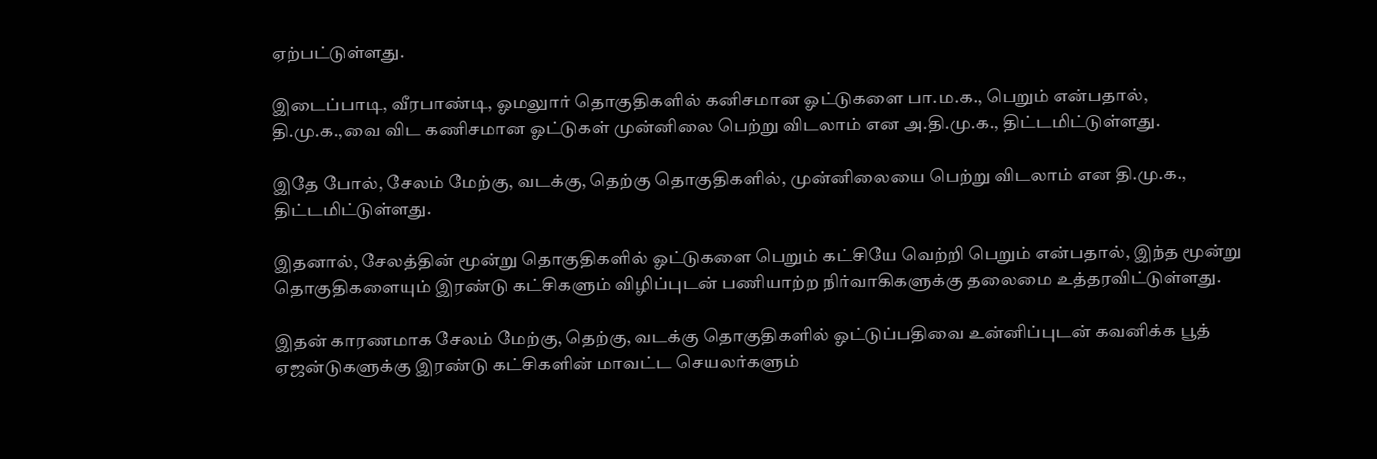ஏற்பட்டுள்ளது.

இடைப்பாடி, வீரபாண்டி, ஓமலுார் தொகுதிகளில் கனிசமான ஓட்டுகளை பா.ம.க., பெறும் என்பதால், தி.மு.க.,வை விட கணிசமான ஓட்டுகள் முன்னிலை பெற்று விடலாம் என அ.தி.மு.க., திட்டமிட்டுள்ளது.

இதே போல், சேலம் மேற்கு, வடக்கு, தெற்கு தொகுதிகளில், முன்னிலையை பெற்று விடலாம் என தி.மு.க., திட்டமிட்டுள்ளது.

இதனால், சேலத்தின் மூன்று தொகுதிகளில் ஓட்டுகளை பெறும் கட்சியே வெற்றி பெறும் என்பதால், இந்த மூன்று தொகுதிகளையும் இரண்டு கட்சிகளும் விழிப்புடன் பணியாற்ற நிர்வாகிகளுக்கு தலைமை உத்தரவிட்டுள்ளது.

இதன் காரணமாக சேலம் மேற்கு, தெற்கு, வடக்கு தொகுதிகளில் ஓட்டுப்பதிவை உன்னிப்புடன் கவனிக்க பூத் ஏஜன்டுகளுக்கு இரண்டு கட்சிகளின் மாவட்ட செயலர்களும்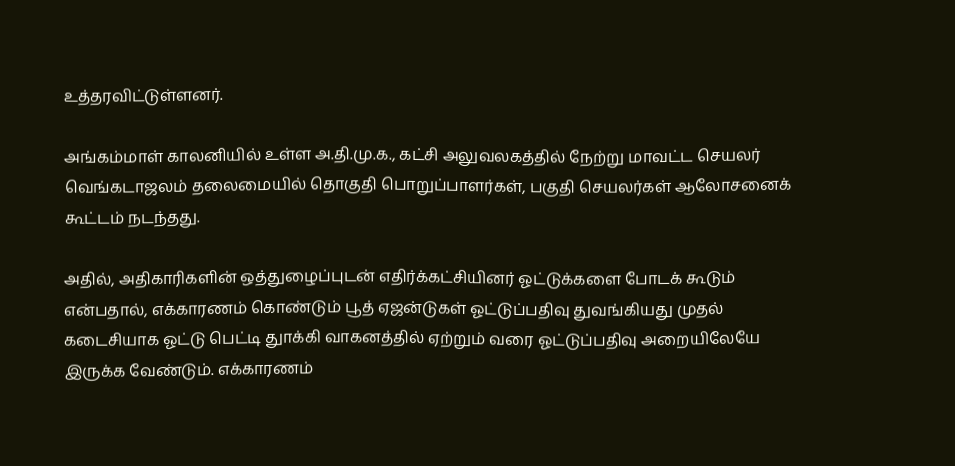உத்தரவிட்டுள்ளனர்.

அங்கம்மாள் காலனியில் உள்ள அ.தி.மு.க., கட்சி அலுவலகத்தில் நேற்று மாவட்ட செயலர் வெங்கடாஜலம் தலைமையில் தொகுதி பொறுப்பாளர்கள், பகுதி செயலர்கள் ஆலோசனைக் கூட்டம் நடந்தது.

அதில், அதிகாரிகளின் ஒத்துழைப்புடன் எதிர்க்கட்சியினர் ஓட்டுக்களை போடக் கூடும் என்பதால், எக்காரணம் கொண்டும் பூத் ஏஜன்டுகள் ஓட்டுப்பதிவு துவங்கியது முதல் கடைசியாக ஓட்டு பெட்டி துாக்கி வாகனத்தில் ஏற்றும் வரை ஓட்டுப்பதிவு அறையிலேயே இருக்க வேண்டும். எக்காரணம்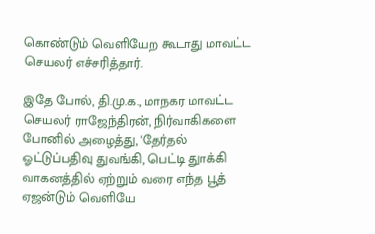கொண்டும் வெளியேற கூடாது மாவட்ட செயலர் எச்சரித்தார்.

இதே போல், தி.மு.க., மாநகர மாவட்ட செயலர் ராஜேந்திரன், நிர்வாகிகளை போனில் அழைத்து, 'தேர்தல் ஓட்டுப்பதிவு துவங்கி, பெட்டி துாக்கி வாகனத்தில் ஏற்றும் வரை எந்த பூத் ஏஜன்டும் வெளியே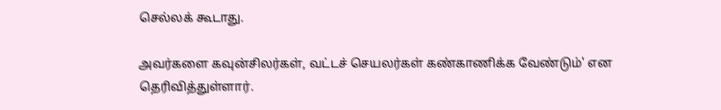செல்லக் கூடாது.

அவர்களை கவுன்சிலர்கள், வட்டச் செயலர்கள் கண்காணிக்க வேண்டும்' என தெரிவித்துள்ளார்.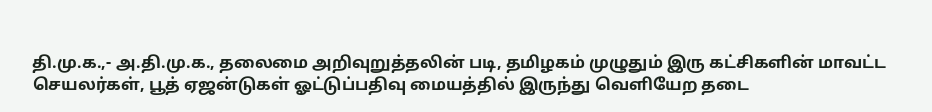தி.மு.க.,- அ.தி.மு.க., தலைமை அறிவுறுத்தலின் படி, தமிழகம் முழுதும் இரு கட்சிகளின் மாவட்ட செயலர்கள், பூத் ஏஜன்டுகள் ஓட்டுப்பதிவு மையத்தில் இருந்து வெளியேற தடை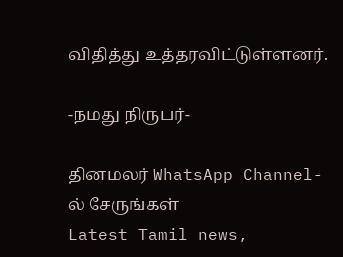விதித்து உத்தரவிட்டுள்ளனர்.

-நமது நிருபர்-

தினமலர் WhatsApp Channel-ல் சேருங்கள்
Latest Tamil news,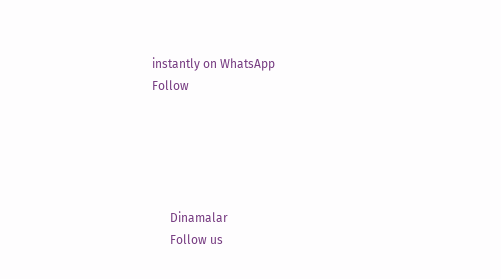instantly on WhatsApp
Follow





      Dinamalar
      Follow us